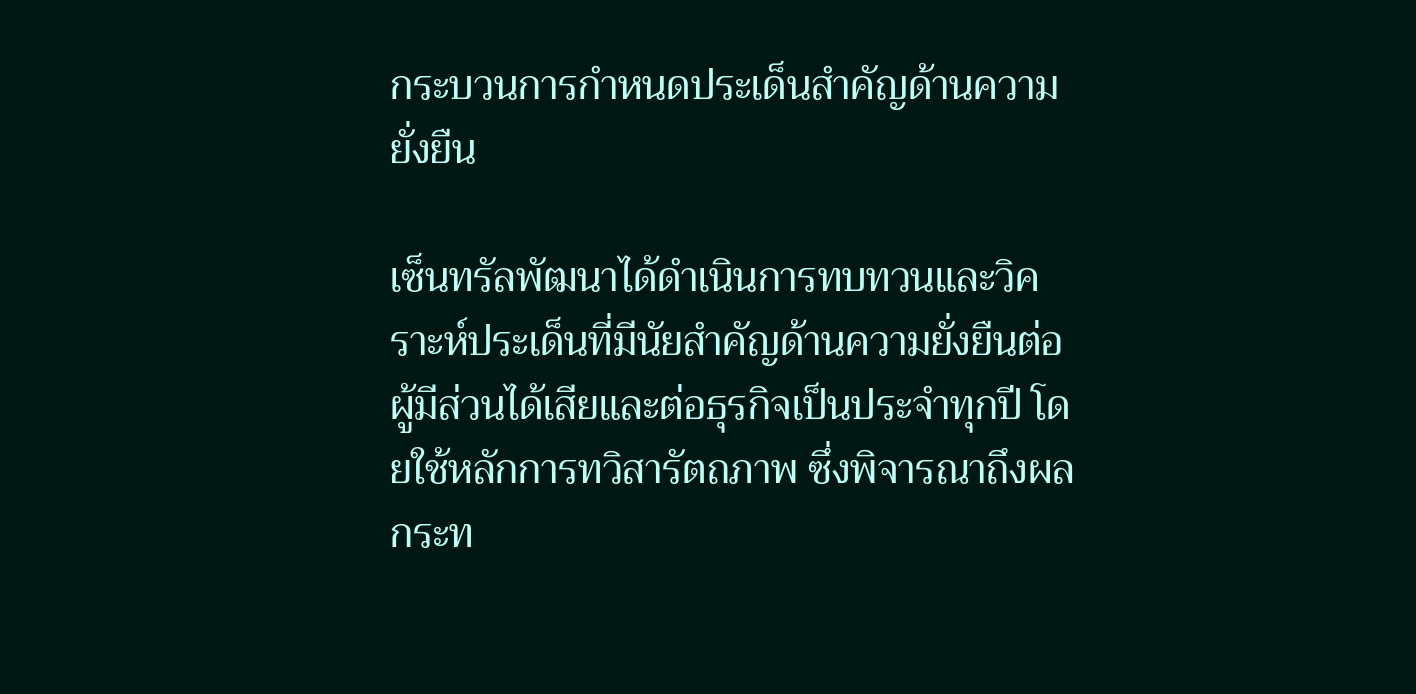กระบวนการกำหนดประเด็นสำคัญด้านความยั่งยืน

เซ็นทรัลพัฒนาได้ดำเนินการทบทวนและวิคราะห์ประเด็นที่มีนัยสำคัญด้านความยั่งยืนต่อผู้มีส่วนได้เสียและต่อธุรกิจเป็นประจำทุกปี โดยใช้หลักการทวิสารัตถภาพ ซึ่งพิจารณาถึงผลกระท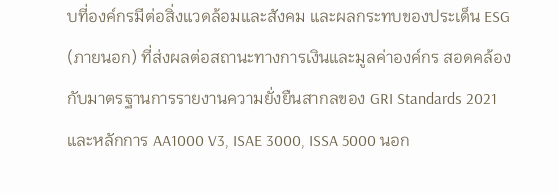บที่องค์กรมีต่อสิ่งแวดล้อมและสังคม และผลกระทบของประเด็น ESG (ภายนอก) ที่ส่งผลต่อสถานะทางการเงินและมูลค่าองค์กร สอดคล้องกับมาตรฐานการรายงานความยั่งยืนสากลของ GRI Standards 2021 และหลักการ AA1000 V3, ISAE 3000, ISSA 5000 นอก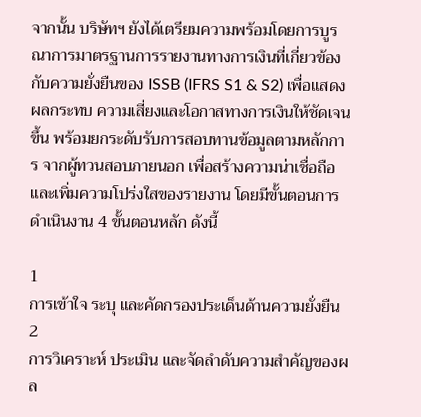จากนั้น บริษัทฯ ยังได้เตรียมความพร้อมโดยการบูรณาการมาตรฐานการรายงานทางการเงินที่เกี่ยวข้องกับความยั่งยืนของ ISSB (IFRS S1 & S2) เพื่อแสดงผลกระทบ ความเสี่ยงและโอกาสทางการเงินให้ชัดเจนขึ้น พร้อมยกระดับรับการสอบทานข้อมูลตามหลักการ จากผู้ทวนสอบภายนอก เพื่อสร้างความน่าเชื่อถือ และเพิ่มความโปร่งใสของรายงาน โดยมีขั้นตอนการดำเนินงาน 4 ขั้นตอนหลัก ดังนี้

1
การเข้าใจ ระบุ และคัดกรองประเด็นด้านความยั่งยืน
2
การวิเคราะห์ ประเมิน และจัดลำดับความสำคัญของผล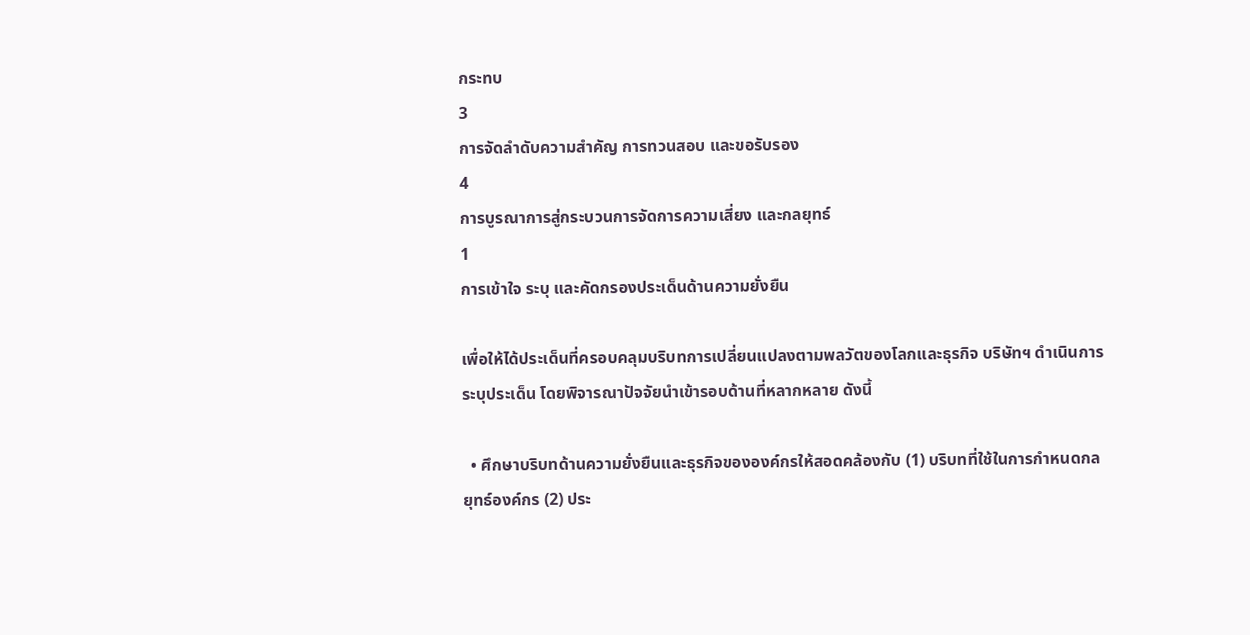กระทบ
3
การจัดลำดับความสำคัญ การทวนสอบ และขอรับรอง
4
การบูรณาการสู่กระบวนการจัดการความเสี่ยง และกลยุทธ์
1
การเข้าใจ ระบุ และคัดกรองประเด็นด้านความยั่งยืน

เพื่อให้ได้ประเด็นที่ครอบคลุมบริบทการเปลี่ยนแปลงตามพลวัตของโลกและธุรกิจ บริษัทฯ ดำเนินการระบุประเด็น โดยพิจารณาปัจจัยนำเข้ารอบด้านที่หลากหลาย ดังนี้

  • ศึกษาบริบทด้านความยั่งยืนและธุรกิจขององค์กรให้สอดคล้องกับ (1) บริบทที่ใช้ในการกำหนดกลยุทธ์องค์กร (2) ประ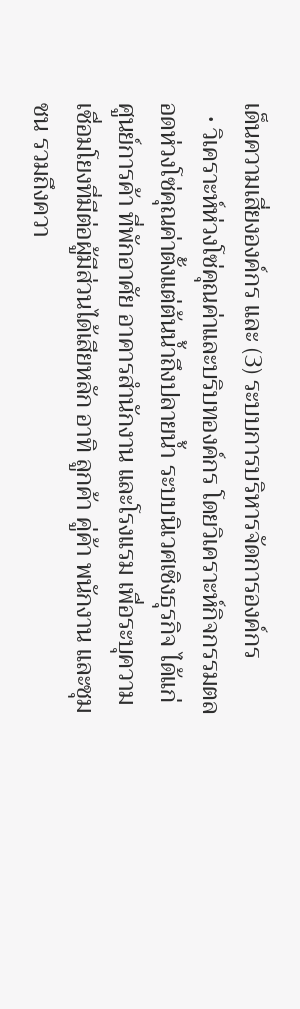เด็นความเสี่ยงองค์กร และ (3) ระบบการบริหารจัดการองค์กร
  • วิเคราะห์ห่วงโซ่คุณค่าและบริบทองค์กร โดยวิเคราะห์กิจกรรมตลอดห่วงโซ่คุณค่าตั้งแต่ต้นน้ำถึงปลายน้ำ ระบบนิเวศเชิงธุรกิจ ได้แก่ ศูนย์การค้า ที่พักอาศัย อาคารสำนักงาน และโรงแรม เพื่อระบุความเชื่อมโยงที่มีต่อผู้มีส่วนได้เสียหลัก อาทิ ลูกค้า คู่ค้า พนักงาน และชุมชน รวมถึงควา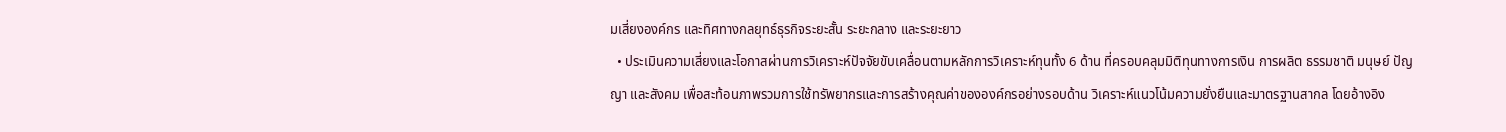มเสี่ยงองค์กร และทิศทางกลยุทธ์ธุรกิจระยะสั้น ระยะกลาง และระยะยาว
  • ประเมินความเสี่ยงและโอกาสผ่านการวิเคราะห์ปัจจัยขับเคลื่อนตามหลักการวิเคราะห์ทุนทั้ง 6 ด้าน ที่ครอบคลุมมิติทุนทางการเงิน การผลิต ธรรมชาติ มนุษย์ ปัญญา และสังคม เพื่อสะท้อนภาพรวมการใช้ทรัพยากรและการสร้างคุณค่าขององค์กรอย่างรอบด้าน วิเคราะห์แนวโน้มความยั่งยืนและมาตรฐานสากล โดยอ้างอิง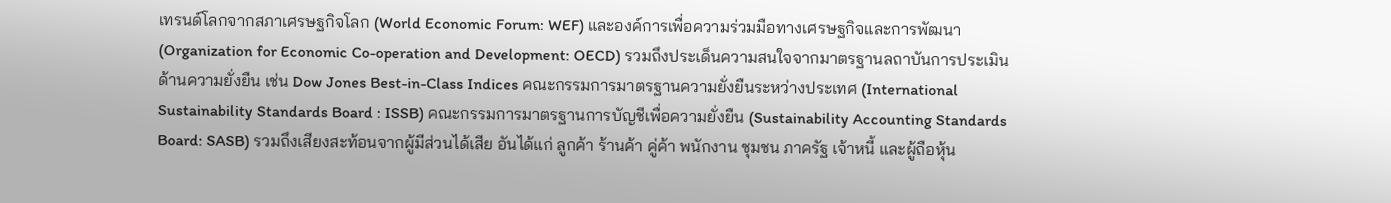เทรนด์โลกจากสภาเศรษฐกิจโลก (World Economic Forum: WEF) และองค์การเพื่อความร่วมมือทางเศรษฐกิจและการพัฒนา (Organization for Economic Co-operation and Development: OECD) รวมถึงประเด็นความสนใจจากมาตรฐานลถาบันการประเมินด้านความยั่งยืน เช่น Dow Jones Best-in-Class Indices คณะกรรมการมาตรฐานความยั่งยืนระหว่างประเทศ (International Sustainability Standards Board : ISSB) คณะกรรมการมาตรฐานการบัญชีเพื่อความยั่งยืน (Sustainability Accounting Standards Board: SASB) รวมถึงเสียงสะท้อนจากผู้มีส่วนได้เสีย อันได้แก่ ลูกค้า ร้านค้า คู่ค้า พนักงาน ชุมชน ภาครัฐ เจ้าหนี้ และผู้ถือหุ้น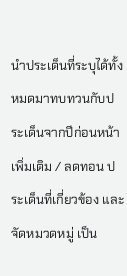นำประเด็นที่ระบุได้ทั้งหมดมาทบทวนกับประเด็นจากปีก่อนหน้า เพิ่มเติม / ลดทอน ประเด็นที่เกี่ยวข้อง และจัดหมวดหมู่ เป็น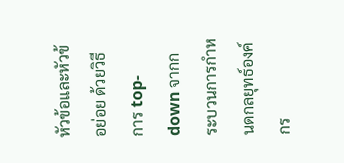หัวข้อและหัวข้อย่อย ด้วยวิธีการ top-down จากกระบวนการกำหนดกลยุทธ์องค์กร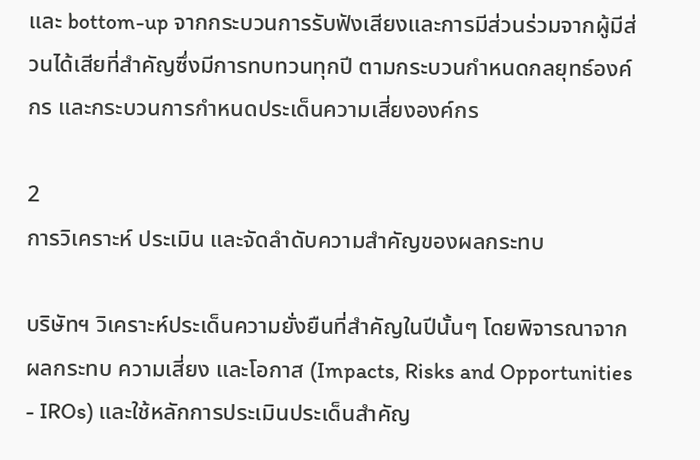และ bottom-up จากกระบวนการรับฟังเสียงและการมีส่วนร่วมจากผู้มีส่วนได้เสียที่สำคัญซึ่งมีการทบทวนทุกปี ตามกระบวนกำหนดกลยุทธ์องค์กร และกระบวนการกำหนดประเด็นความเสี่ยงองค์กร

2
การวิเคราะห์ ประเมิน และจัดลำดับความสำคัญของผลกระทบ

บริษัทฯ วิเคราะห์ประเด็นความยั่งยืนที่สำคัญในปีนั้นๆ โดยพิจารณาจาก ผลกระทบ ความเสี่ยง และโอกาส (Impacts, Risks and Opportunities - IROs) และใช้หลักการประเมินประเด็นสำคัญ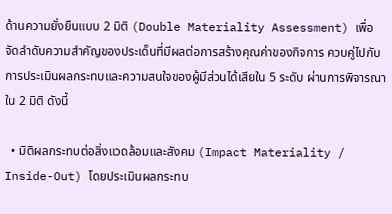ด้านความยั่งยืนแบบ 2 มิติ (Double Materiality Assessment) เพื่อจัดลำดับความสำคัญของประเด็นที่มีผลต่อการสร้างคุณค่าของกิจการ ควบคู่ไปกับการประเมินผลกระทบและความสนใจของผู้มีส่วนได้เสียใน 5 ระดับ ผ่านการพิจารณาใน 2 มิติ ดังนี้

  • มิติผลกระทบต่อสิ่งแวดล้อมและสังคม (Impact Materiality / Inside-Out) โดยประเมินผลกระทบ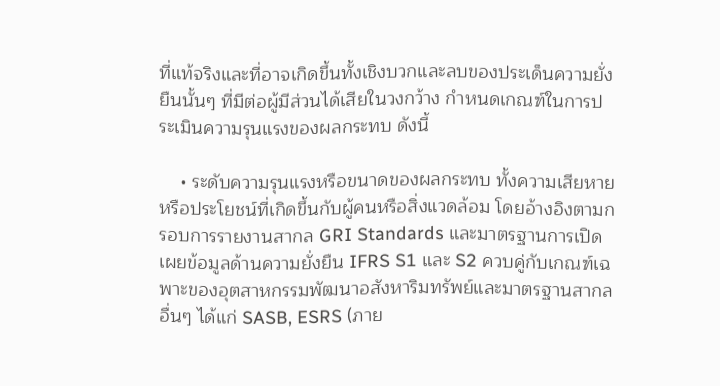ที่แท้จริงและที่อาจเกิดขึ้นทั้งเชิงบวกและลบของประเด็นความยั่งยืนนั้นๆ ที่มีต่อผู้มีส่วนได้เสียในวงกว้าง กำหนดเกณฑ์ในการประเมินความรุนแรงของผลกระทบ ดังนี้

    • ระดับความรุนแรงหรือขนาดของผลกระทบ ทั้งความเสียหายหรือประโยชน์ที่เกิดขึ้นกับผู้คนหรือสิ่งแวดล้อม โดยอ้างอิงตามกรอบการรายงานสากล GRI Standards และมาตรฐานการเปิดเผยข้อมูลด้านความยั่งยืน IFRS S1 และ S2 ควบคู่กับเกณฑ์เฉพาะของอุตสาหกรรมพัฒนาอสังหาริมทรัพย์และมาตรฐานสากลอื่นๆ ได้แก่ SASB, ESRS (ภาย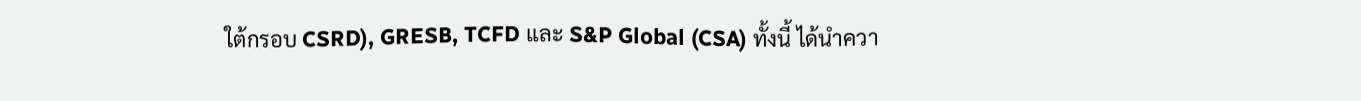ใต้กรอบ CSRD), GRESB, TCFD และ S&P Global (CSA) ทั้งนี้ ได้นำควา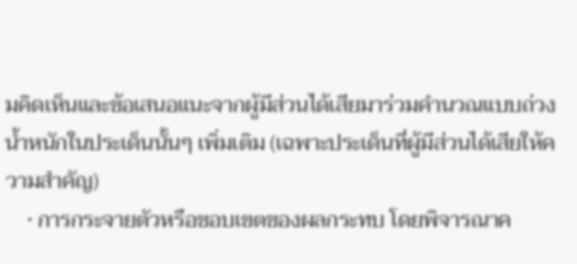มคิดเห็นและข้อเสนอแนะจากผู้มีส่วนได้เสียมาร่วมคำนวณแบบถ่วงน้ำหนักในประเด็นนั้นๆ เพิ่มเติม (เฉพาะประเด็นที่ผู้มีส่วนได้เสียให้ความสำคัญ)
    • การกระจายตัวหรือขอบเขตของผลกระทบ โดยพิจารณาค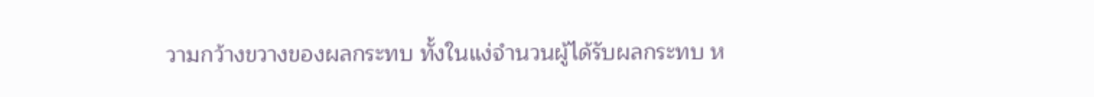วามกว้างขวางของผลกระทบ ทั้งในแง่จำนวนผู้ได้รับผลกระทบ ห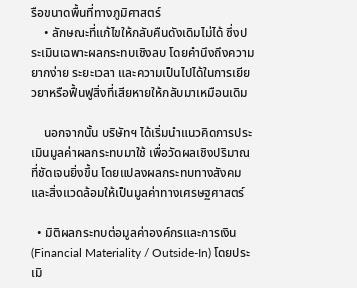รือขนาดพื้นที่ทางภูมิศาสตร์
    • ลักษณะที่แก้ไขให้กลับคืนดังเดิมไม่ได้ ซึ่งประเมินเฉพาะผลกระทบเชิงลบ โดยคำนึงถึงความยากง่าย ระยะเวลา และความเป็นไปได้ในการเยียวยาหรือฟื้นฟูสิ่งที่เสียหายให้กลับมาเหมือนเดิม

    นอกจากนั้น บริษัทฯ ได้เริ่มนำแนวคิดการประเมินมูลค่าผลกระทบมาใช้ เพื่อวัดผลเชิงปริมาณที่ชัดเจนยิ่งขึ้น โดยแปลงผลกระทบทางสังคมและสิ่งแวดล้อมให้เป็นมูลค่าทางเศรษฐศาสตร์

  • มิติผลกระทบต่อมูลค่าองค์กรและการเงิน (Financial Materiality / Outside-In) โดยประเมิ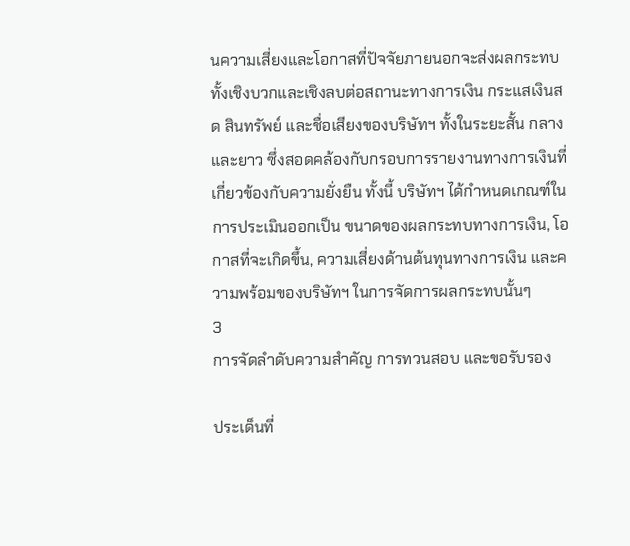นความเสี่ยงและโอกาสที่ปัจจัยภายนอกจะส่งผลกระทบทั้งเชิงบวกและเชิงลบต่อสถานะทางการเงิน กระแสเงินสด สินทรัพย์ และชื่อเสียงของบริษัทฯ ทั้งในระยะสั้น กลาง และยาว ซึ่งสอดคล้องกับกรอบการรายงานทางการเงินที่เกี่ยวข้องกับความยั่งยืน ทั้งนี้ บริษัทฯ ได้กำหนดเกณฑ์ในการประเมินออกเป็น ขนาดของผลกระทบทางการเงิน, โอกาสที่จะเกิดขึ้น, ความเสี่ยงด้านต้นทุนทางการเงิน และความพร้อมของบริษัทฯ ในการจัดการผลกระทบนั้นๆ
3
การจัดลำดับความสำคัญ การทวนสอบ และขอรับรอง

ประเด็นที่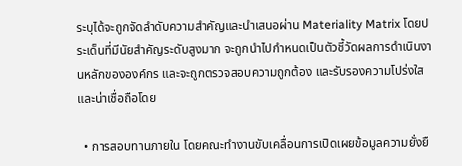ระบุได้จะถูกจัดลำดับความสำคัญและนำเสนอผ่าน Materiality Matrix โดยประเด็นที่มีนัยสำคัญระดับสูงมาก จะถูกนำไปกำหนดเป็นตัวชี้วัดผลการดำเนินงานหลักขององค์กร และจะถูกตรวจสอบความถูกต้อง และรับรองความโปร่งใสและน่าเชื่อถือโดย

  • การสอบทานภายใน โดยคณะทำงานขับเคลื่อนการเปิดเผยข้อมูลความยั่งยื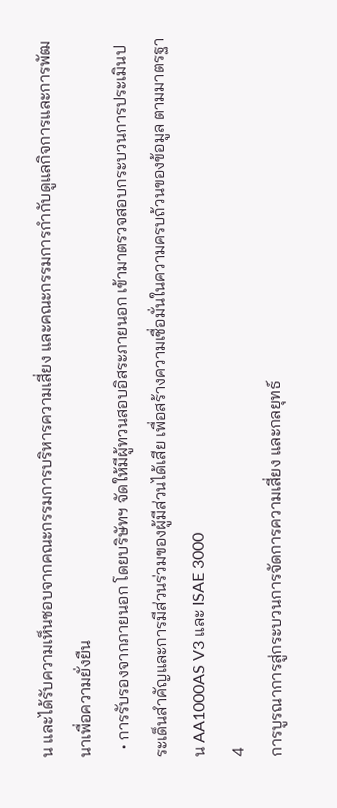น และได้รับความเห็นชอบจากคณะกรรมการบริหารความเสี่ยง และคณะกรรมการกำกับดูแลกิจการและการพัฒนาเพื่อความยั่งยืน
  • การรับรองจากภายนอก โดยบริษัทฯ จัดให้มีผู้ทวนสอบอิสระภายนอก เข้ามาตรวจสอบกระบวนการประเมินประเด็นสำคัญและการมีส่วนร่วมของผู้มีส่วนได้เสีย เพื่อสร้างความเชื่อมั่นในความครบถ้วนของข้อมูล ตามมาตรฐาน AA1000AS V3 และ ISAE 3000
4
การบูรณาการสู่กระบวนการจัดการความเสี่ยง และกลยุทธ์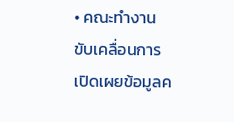• คณะทำงานขับเคลื่อนการเปิดเผยข้อมูลค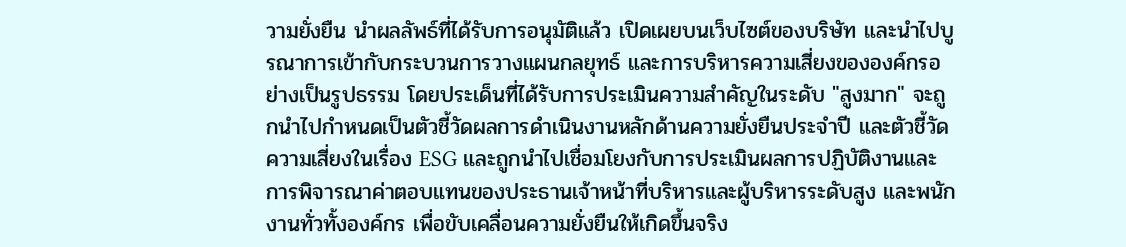วามยั่งยืน นำผลลัพธ์ที่ได้รับการอนุมัติแล้ว เปิดเผยบนเว็บไซต์ของบริษัท และนำไปบูรณาการเข้ากับกระบวนการวางแผนกลยุทธ์ และการบริหารความเสี่ยงขององค์กรอย่างเป็นรูปธรรม โดยประเด็นที่ได้รับการประเมินความสำคัญในระดับ "สูงมาก" จะถูกนำไปกำหนดเป็นตัวชี้วัดผลการดำเนินงานหลักด้านความยั่งยืนประจำปี และตัวชี้วัดความเสี่ยงในเรื่อง ESG และถูกนำไปเชื่อมโยงกับการประเมินผลการปฏิบัติงานและการพิจารณาค่าตอบแทนของประธานเจ้าหน้าที่บริหารและผู้บริหารระดับสูง และพนักงานทั่วทั้งองค์กร เพื่อขับเคลื่อนความยั่งยืนให้เกิดขึ้นจริง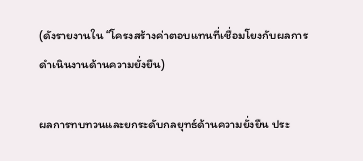(ดังรายงานใน “โครงสร้างค่าตอบแทนที่เชื่อมโยงกับผลการดำเนินงานด้านความยั่งยืน)

ผลการทบทวนและยกระดับกลยุทธ์ด้านความยั่งยืน ประ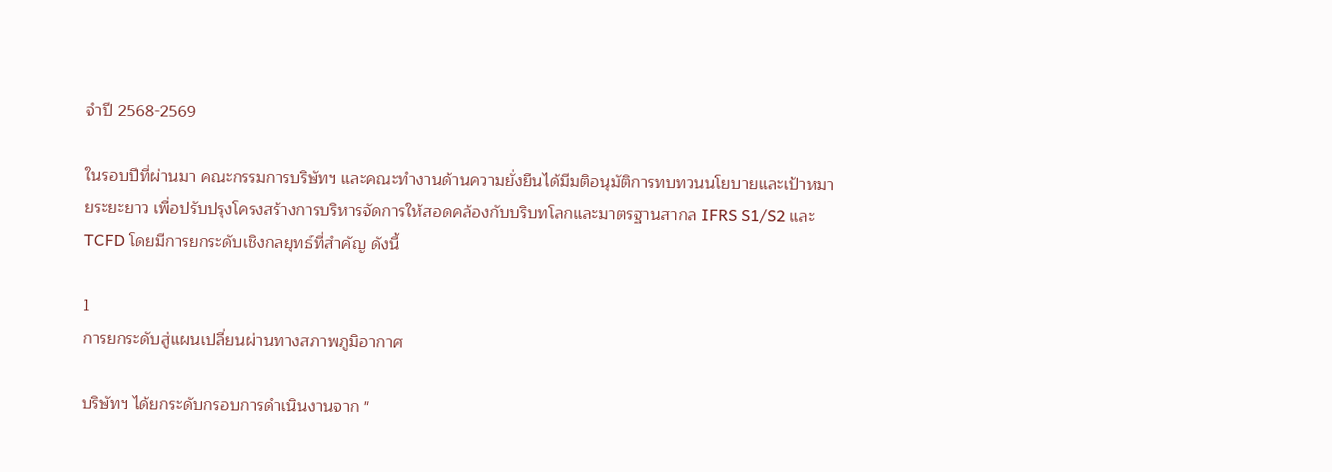จำปี 2568-2569

ในรอบปีที่ผ่านมา คณะกรรมการบริษัทฯ และคณะทำงานด้านความยั่งยืนได้มีมติอนุมัติการทบทวนนโยบายและเป้าหมายระยะยาว เพื่อปรับปรุงโครงสร้างการบริหารจัดการให้สอดคล้องกับบริบทโลกและมาตรฐานสากล IFRS S1/S2 และ TCFD โดยมีการยกระดับเชิงกลยุทธ์ที่สำคัญ ดังนี้

1
การยกระดับสู่แผนเปลี่ยนผ่านทางสภาพภูมิอากาศ

บริษัทฯ ได้ยกระดับกรอบการดำเนินงานจาก "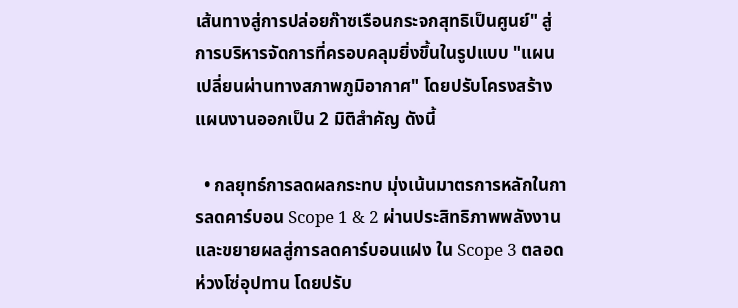เส้นทางสู่การปล่อยก๊าซเรือนกระจกสุทธิเป็นศูนย์" สู่การบริหารจัดการที่ครอบคลุมยิ่งขึ้นในรูปแบบ "แผนเปลี่ยนผ่านทางสภาพภูมิอากาศ" โดยปรับโครงสร้างแผนงานออกเป็น 2 มิติสำคัญ ดังนี้

  • กลยุทธ์การลดผลกระทบ มุ่งเน้นมาตรการหลักในการลดคาร์บอน Scope 1 & 2 ผ่านประสิทธิภาพพลังงาน และขยายผลสู่การลดคาร์บอนแฝง ใน Scope 3 ตลอดห่วงโซ่อุปทาน โดยปรับ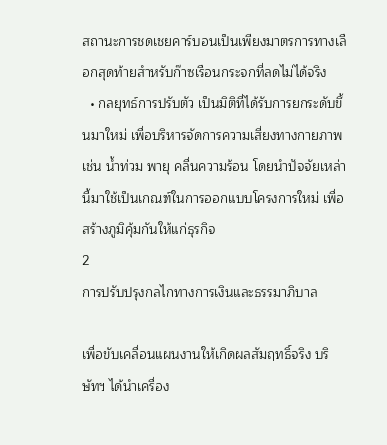สถานะการชดเชยคาร์บอนเป็นเพียงมาตรการทางเลือกสุดท้ายสำหรับก๊าซเรือนกระจกที่ลดไม่ได้จริง
  • กลยุทธ์การปรับตัว เป็นมิติที่ได้รับการยกระดับขึ้นมาใหม่ เพื่อบริหารจัดการความเสี่ยงทางกายภาพ เช่น น้ำท่วม พายุ คลื่นความร้อน โดยนำปัจจัยเหล่านี้มาใช้เป็นเกณฑ์ในการออกแบบโครงการใหม่ เพื่อสร้างภูมิคุ้มกันให้แก่ธุรกิจ
2
การปรับปรุงกลไกทางการเงินและธรรมาภิบาล

เพื่อขับเคลื่อนแผนงานให้เกิดผลสัมฤทธิ์จริง บริษัทฯ ได้นำเครื่อง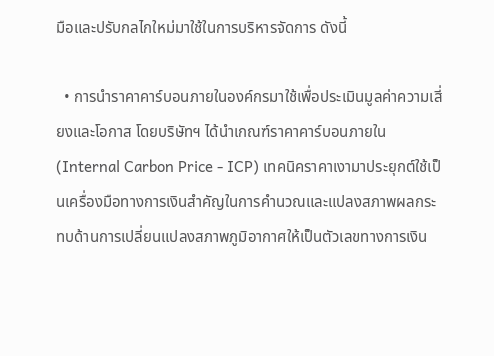มือและปรับกลไกใหม่มาใช้ในการบริหารจัดการ ดังนี้

  • การนำราคาคาร์บอนภายในองค์กรมาใช้เพื่อประเมินมูลค่าความเสี่ยงและโอกาส โดยบริษัทฯ ได้นำเกณฑ์ราคาคาร์บอนภายใน (Internal Carbon Price - ICP) เทคนิคราคาเงามาประยุกต์ใช้เป็นเครื่องมือทางการเงินสำคัญในการคำนวณและแปลงสภาพผลกระทบด้านการเปลี่ยนแปลงสภาพภูมิอากาศให้เป็นตัวเลขทางการเงิน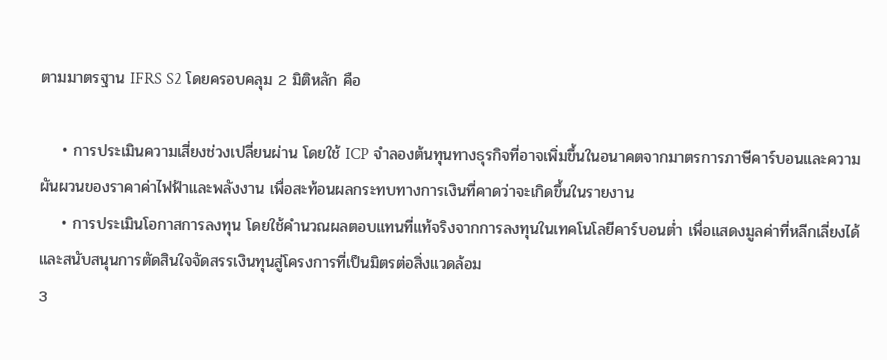ตามมาตรฐาน IFRS S2 โดยครอบคลุม 2 มิติหลัก คือ

    • การประเมินความเสี่ยงช่วงเปลี่ยนผ่าน โดยใช้ ICP จำลองต้นทุนทางธุรกิจที่อาจเพิ่มขึ้นในอนาคตจากมาตรการภาษีคาร์บอนและความผันผวนของราคาค่าไฟฟ้าและพลังงาน เพื่อสะท้อนผลกระทบทางการเงินที่คาดว่าจะเกิดขึ้นในรายงาน
    • การประเมินโอกาสการลงทุน โดยใช้คำนวณผลตอบแทนที่แท้จริงจากการลงทุนในเทคโนโลยีคาร์บอนต่ำ เพื่อแสดงมูลค่าที่หลีกเลี่ยงได้ และสนับสนุนการตัดสินใจจัดสรรเงินทุนสู่โครงการที่เป็นมิตรต่อสิ่งแวดล้อม
3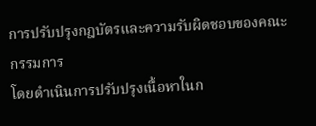การปรับปรุงกฎบัตรและความรับผิดชอบของคณะกรรมการ
โดยดำเนินการปรับปรุงเนื้อหาในก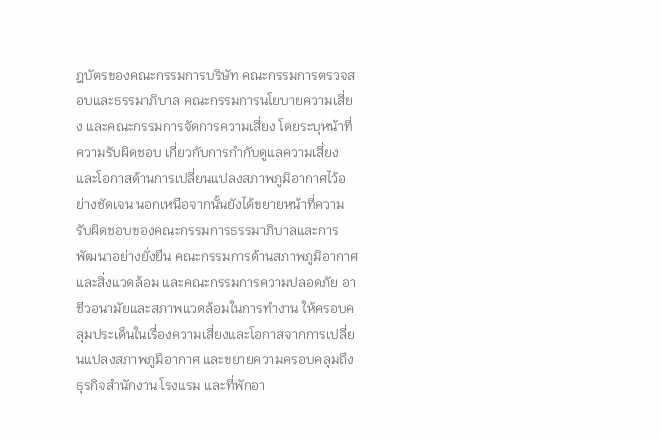ฎบัตรของคณะกรรมการบริษัท คณะกรรมการตรวจสอบและธรรมาภิบาล คณะกรรมการนโยบายความเสี่ยง และคณะกรรมการจัดการความเสี่ยง โดยระบุหน้าที่ความรับผิดชอบ เกี่ยวกับการกำกับดูแลความเสี่ยงและโอกาสด้านการเปลี่ยนแปลงสภาพภูมิอากาศไว้อย่างชัดเจน นอกเหนือจากนั้นยังได้ขยายหน้าที่ความรับผิดชอบของคณะกรรมการธรรมาภิบาลและการพัฒนาอย่างยั่งยืน คณะกรรมการด้านสภาพภูมิอากาศและสิ่งแวดล้อม และคณะกรรมการความปลอดภัย อาชีวอนามัยและสภาพแวดล้อมในการทำงาน ให้ครอบคลุมประเด็นในเรื่องความเสี่ยงและโอกาสจากการเปลี่ยนแปลงสภาพภูมิอากาศ และขยายความครอบคลุมถึงธุรกิจสำนักงาน โรงแรม และที่พักอา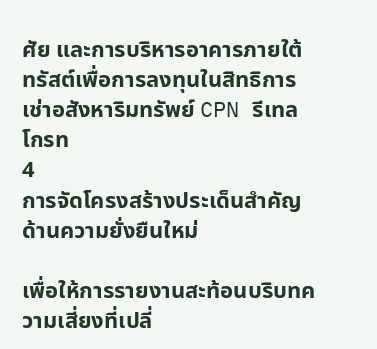ศัย และการบริหารอาคารภายใต้ทรัสต์เพื่อการลงทุนในสิทธิการเช่าอสังหาริมทรัพย์ CPN รีเทล โกรท
4
การจัดโครงสร้างประเด็นสำคัญด้านความยั่งยืนใหม่

เพื่อให้การรายงานสะท้อนบริบทความเสี่ยงที่เปลี่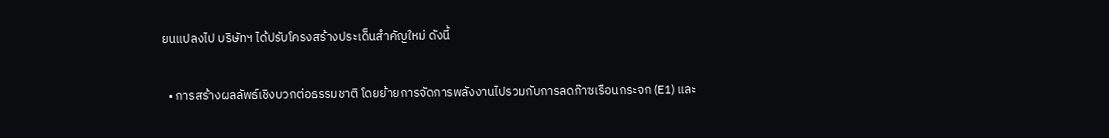ยนแปลงไป บริษัทฯ ได้ปรับโครงสร้างประเด็นสำคัญใหม่ ดังนี้

  • การสร้างผลลัพธ์เชิงบวกต่อธรรมชาติ โดยย้ายการจัดการพลังงานไปรวมกับการลดก๊าซเรือนกระจก (E1) และ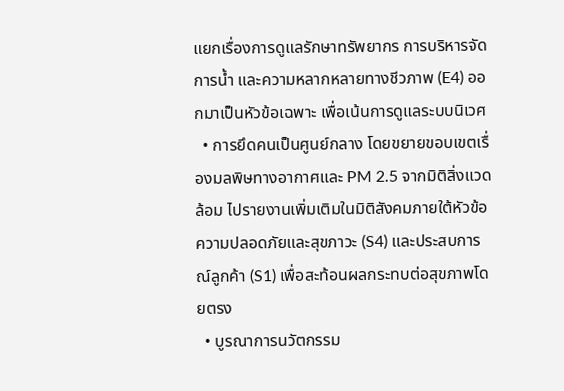แยกเรื่องการดูแลรักษาทรัพยากร การบริหารจัดการน้ำ และความหลากหลายทางชีวภาพ (E4) ออกมาเป็นหัวข้อเฉพาะ เพื่อเน้นการดูแลระบบนิเวศ
  • การยึดคนเป็นศูนย์กลาง โดยขยายขอบเขตเรื่องมลพิษทางอากาศและ PM 2.5 จากมิติสิ่งแวดล้อม ไปรายงานเพิ่มเติมในมิติสังคมภายใต้หัวข้อความปลอดภัยและสุขภาวะ (S4) และประสบการณ์ลูกค้า (S1) เพื่อสะท้อนผลกระทบต่อสุขภาพโดยตรง
  • บูรณาการนวัตกรรม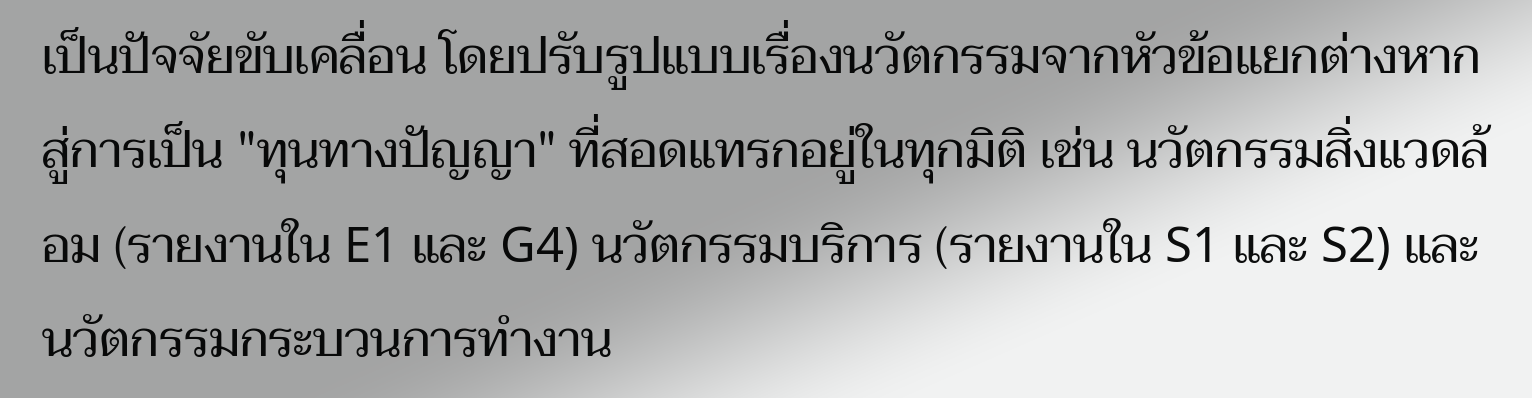เป็นปัจจัยขับเคลื่อน โดยปรับรูปแบบเรื่องนวัตกรรมจากหัวข้อแยกต่างหาก สู่การเป็น "ทุนทางปัญญา" ที่สอดแทรกอยู่ในทุกมิติ เช่น นวัตกรรมสิ่งแวดล้อม (รายงานใน E1 และ G4) นวัตกรรมบริการ (รายงานใน S1 และ S2) และนวัตกรรมกระบวนการทำงาน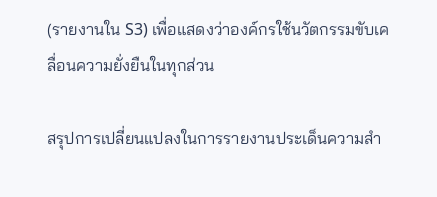(รายงานใน S3) เพื่อแสดงว่าองค์กรใช้นวัตกรรมขับเคลื่อนความยั่งยืนในทุกส่วน

สรุปการเปลี่ยนแปลงในการรายงานประเด็นความสำ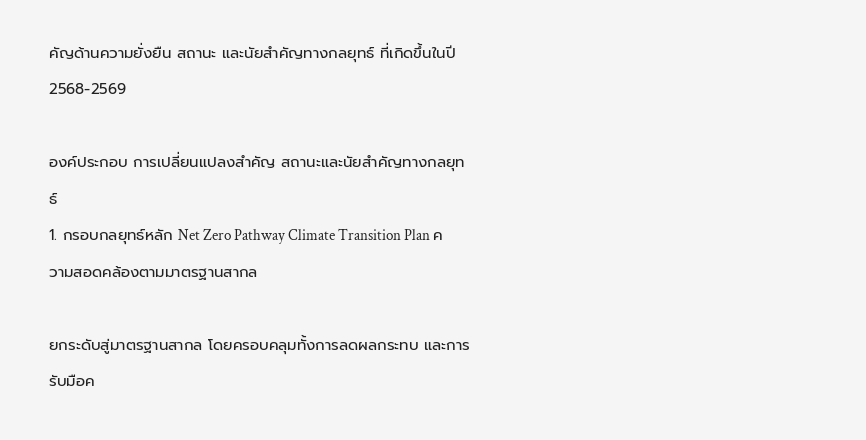คัญด้านความยั่งยืน สถานะ และนัยสำคัญทางกลยุทธ์ ที่เกิดขึ้นในปี 2568-2569

องค์ประกอบ การเปลี่ยนแปลงสำคัญ สถานะและนัยสำคัญทางกลยุทธ์
1. กรอบกลยุทธ์หลัก Net Zero Pathway Climate Transition Plan ความสอดคล้องตามมาตรฐานสากล

ยกระดับสู่มาตรฐานสากล โดยครอบคลุมทั้งการลดผลกระทบ และการรับมือค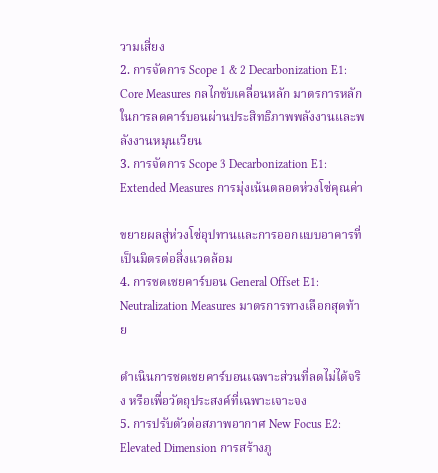วามเสี่ยง
2. การจัดการ Scope 1 & 2 Decarbonization E1: Core Measures กลไกขับเคลื่อนหลัก มาตรการหลักในการลดคาร์บอนผ่านประสิทธิภาพพลังงานและพลังงานหมุนเวียน
3. การจัดการ Scope 3 Decarbonization E1: Extended Measures การมุ่งเน้นตลอดห่วงโซ่คุณค่า

ขยายผลสู่ห่วงโซ่อุปทานและการออกแบบอาคารที่เป็นมิตรต่อสิ่งแวดล้อม
4. การชดเชยคาร์บอน General Offset E1: Neutralization Measures มาตรการทางเลือกสุดท้าย

ดำเนินการชดเชยคาร์บอนเฉพาะส่วนที่ลดไม่ได้จริง หรือเพื่อวัตถุประสงค์ที่เฉพาะเจาะจง
5. การปรับตัวต่อสภาพอากาศ New Focus E2: Elevated Dimension การสร้างภู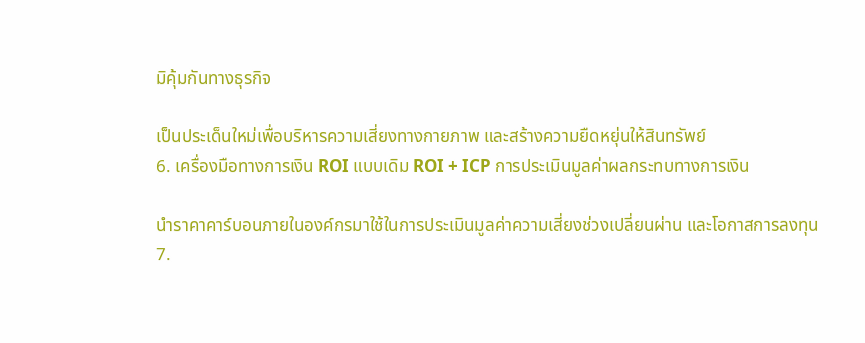มิคุ้มกันทางธุรกิจ

เป็นประเด็นใหม่เพื่อบริหารความเสี่ยงทางกายภาพ และสร้างความยืดหยุ่นให้สินทรัพย์
6. เครื่องมือทางการเงิน ROI แบบเดิม ROI + ICP การประเมินมูลค่าผลกระทบทางการเงิน

นำราคาคาร์บอนภายในองค์กรมาใช้ในการประเมินมูลค่าความเสี่ยงช่วงเปลี่ยนผ่าน และโอกาสการลงทุน
7.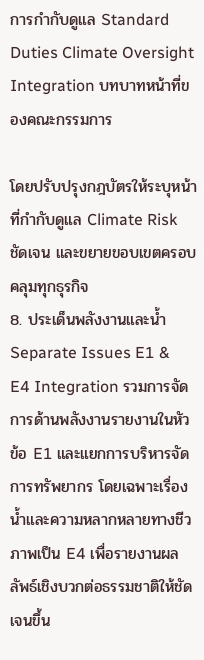การกำกับดูแล Standard Duties Climate Oversight Integration บทบาทหน้าที่ของคณะกรรมการ

โดยปรับปรุงกฎบัตรให้ระบุหน้าที่กำกับดูแล Climate Risk ชัดเจน และขยายขอบเขตครอบคลุมทุกธุรกิจ
8. ประเด็นพลังงานและน้ำ Separate Issues E1 & E4 Integration รวมการจัดการด้านพลังงานรายงานในหัวข้อ E1 และแยกการบริหารจัดการทรัพยากร โดยเฉพาะเรื่องน้ำและความหลากหลายทางชีวภาพเป็น E4 เพื่อรายงานผลลัพธ์เชิงบวกต่อธรรมชาติให้ชัดเจนขึ้น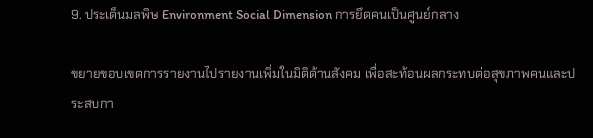9. ประเด็นมลพิษ Environment Social Dimension การยึดคนเป็นศูนย์กลาง

ขยายขอบเขตการรายงานไปรายงานเพิ่มในมิติด้านสังคม เพื่อสะท้อนผลกระทบต่อสุขภาพคนและประสบกา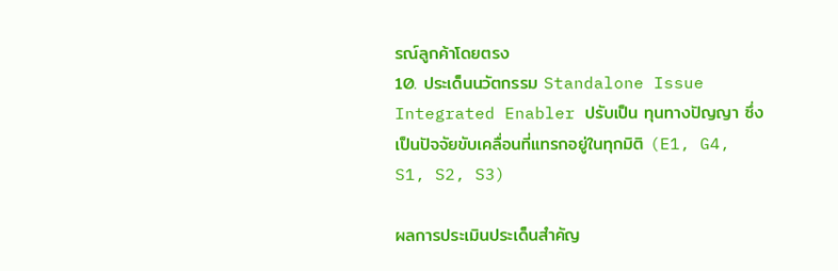รณ์ลูกค้าโดยตรง
10. ประเด็นนวัตกรรม Standalone Issue Integrated Enabler ปรับเป็น ทุนทางปัญญา ซึ่งเป็นปัจจัยขับเคลื่อนที่แทรกอยู่ในทุกมิติ (E1, G4, S1, S2, S3)

ผลการประเมินประเด็นสำคัญ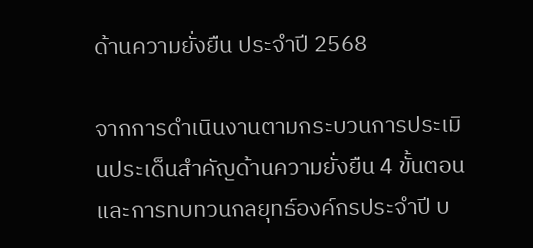ด้านความยั่งยืน ประจำปี 2568

จากการดำเนินงานตามกระบวนการประเมินประเด็นสำคัญด้านความยั่งยืน 4 ขั้นตอน และการทบทวนกลยุทธ์องค์กรประจำปี บ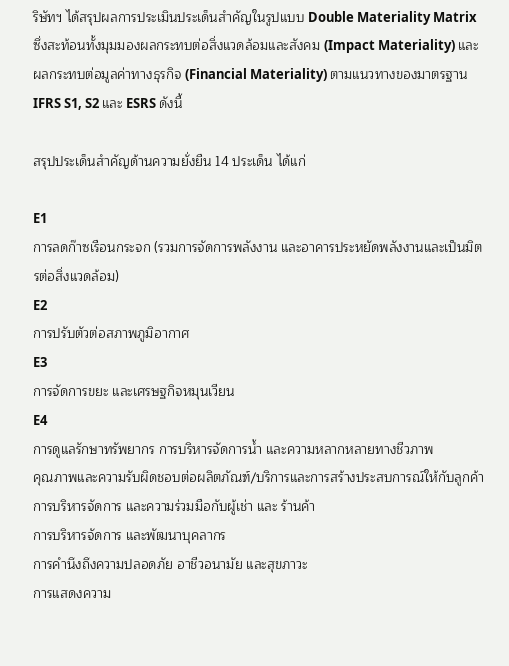ริษัทฯ ได้สรุปผลการประเมินประเด็นสำคัญในรูปแบบ Double Materiality Matrix ซึ่งสะท้อนทั้งมุมมองผลกระทบต่อสิ่งแวดล้อมและสังคม (Impact Materiality) และผลกระทบต่อมูลค่าทางธุรกิจ (Financial Materiality) ตามแนวทางของมาตรฐาน IFRS S1, S2 และ ESRS ดังนี้

สรุปประเด็นสำคัญด้านความยั่งยืน 14 ประเด็น ได้แก่

E1
การลดก๊าซเรือนกระจก (รวมการจัดการพลังงาน และอาคารประหยัดพลังงานและเป็นมิตรต่อสิ่งแวดล้อม)
E2
การปรับตัวต่อสภาพภูมิอากาศ
E3
การจัดการขยะ และเศรษฐกิจหมุนเวียน
E4
การดูแลรักษาทรัพยากร การบริหารจัดการน้ำ และความหลากหลายทางชีวภาพ
คุณภาพและความรับผิดชอบต่อผลิตภัณฑ์/บริการและการสร้างประสบการณ์ให้กับลูกค้า
การบริหารจัดการ และความร่วมมือกับผู้เช่า และ ร้านค้า
การบริหารจัดการ และพัฒนาบุคลากร
การคำนึงถึงความปลอดภัย อาชีวอนามัย และสุขภาวะ
การแสดงความ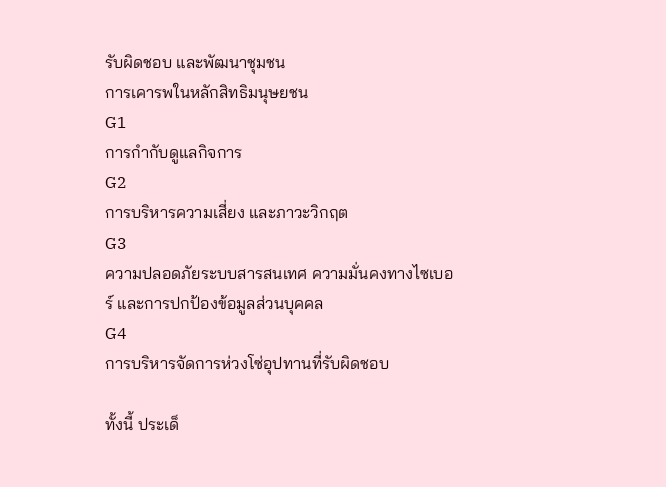รับผิดชอบ และพัฒนาชุมชน
การเคารพในหลักสิทธิมนุษยชน
G1
การกำกับดูแลกิจการ
G2
การบริหารความเสี่ยง และภาวะวิกฤต
G3
ความปลอดภัยระบบสารสนเทศ ความมั่นคงทางไซเบอร์ และการปกป้องข้อมูลส่วนบุคคล
G4
การบริหารจัดการห่วงโซ่อุปทานที่รับผิดชอบ

ทั้งนี้ ประเด็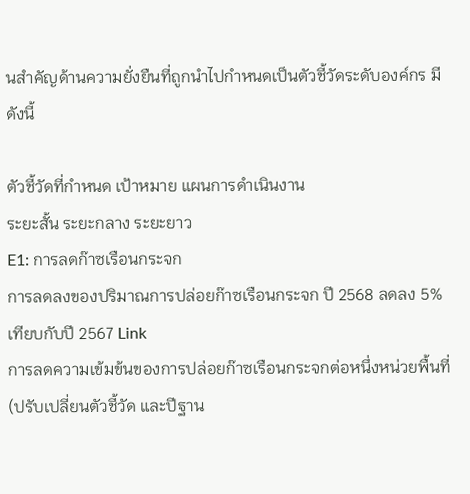นสำคัญด้านความยั่งยืนที่ถูกนำไปกำหนดเป็นตัวชี้วัดระดับองค์กร มีดังนี้

ตัวชี้วัดที่กำหนด เป้าหมาย แผนการดำเนินงาน
ระยะสั้น ระยะกลาง ระยะยาว
E1: การลดก๊าซเรือนกระจก
การลดลงของปริมาณการปล่อยก๊าซเรือนกระจก ปี 2568 ลดลง 5% เทียบกับปี 2567 Link
การลดความเข้มข้นของการปล่อยก๊าซเรือนกระจกต่อหนึ่งหน่วยพื้นที่ (ปรับเปลี่ยนตัวชี้วัด และปีฐาน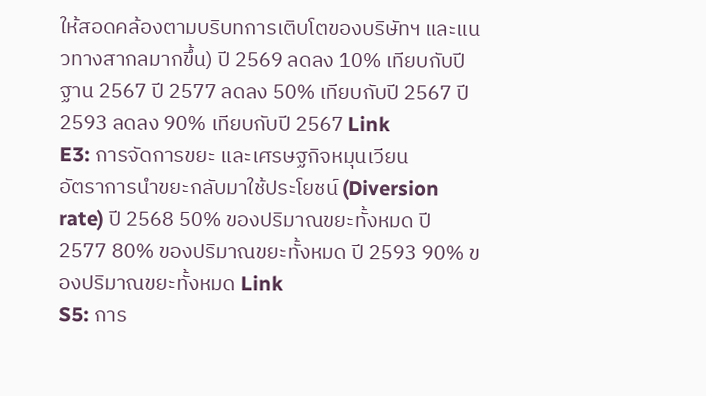ให้สอดคล้องตามบริบทการเติบโตของบริษัทฯ และแนวทางสากลมากขึ้น) ปี 2569 ลดลง 10% เทียบกับปีฐาน 2567 ปี 2577 ลดลง 50% เทียบกับปี 2567 ปี 2593 ลดลง 90% เทียบกับปี 2567 Link
E3: การจัดการขยะ และเศรษฐกิจหมุนเวียน
อัตราการนำขยะกลับมาใช้ประโยชน์ (Diversion rate) ปี 2568 50% ของปริมาณขยะทั้งหมด ปี 2577 80% ของปริมาณขยะทั้งหมด ปี 2593 90% ของปริมาณขยะทั้งหมด Link
S5: การ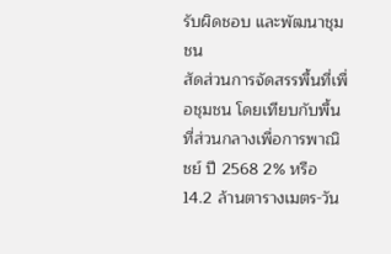รับผิดชอบ และพัฒนาชุมชน
สัดส่วนการจัดสรรพื้นที่เพื่อชุมชน โดยเทียบกับพื้นที่ส่วนกลางเพื่อการพาณิชย์ ปี 2568 2% หรือ 14.2 ล้านตารางเมตร-วัน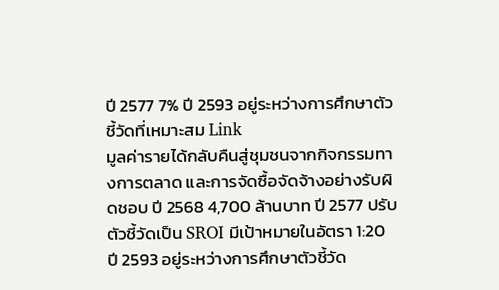ปี 2577 7% ปี 2593 อยู่ระหว่างการศึกษาตัวชี้วัดที่เหมาะสม Link
มูลค่ารายได้กลับคืนสู่ชุมชนจากกิจกรรมทางการตลาด และการจัดซื้อจัดจ้างอย่างรับผิดชอบ ปี 2568 4,700 ล้านบาท ปี 2577 ปรับตัวชี้วัดเป็น SROI มีเป้าหมายในอัตรา 1:20 ปี 2593 อยู่ระหว่างการศึกษาตัวชี้วัด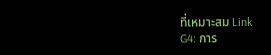ที่เหมาะสม Link
G4: การ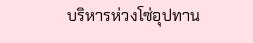บริหารห่วงโซ่อุปทาน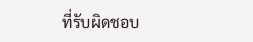ที่รับผิดชอบ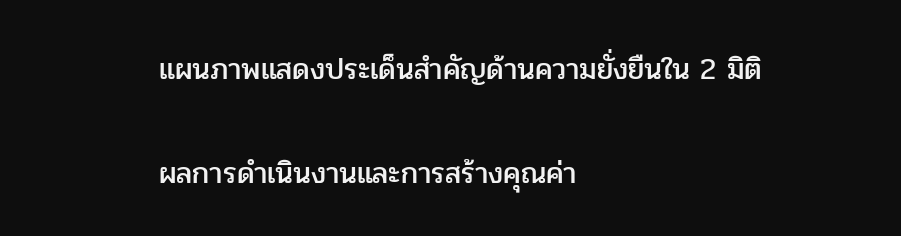แผนภาพแสดงประเด็นสำคัญด้านความยั่งยืนใน 2 มิติ

ผลการดำเนินงานและการสร้างคุณค่า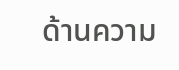ด้านความ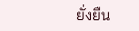ยั่งยืน